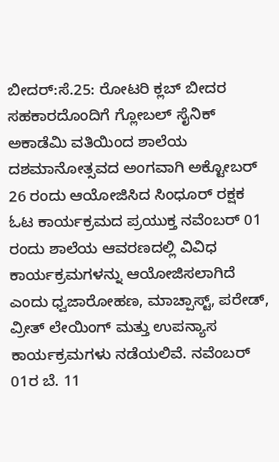ಬೀದರ್:ಸೆ.25: ರೋಟರಿ ಕ್ಲಬ್ ಬೀದರ ಸಹಕಾರದೊಂದಿಗೆ ಗ್ಲೋಬಲ್ ಸೈನಿಕ್ ಅಕಾಡೆಮಿ ವತಿಯಿಂದ ಶಾಲೆಯ ದಶಮಾನೋತ್ಸವದ ಅಂಗವಾಗಿ ಅಕ್ಟೋಬರ್ 26 ರಂದು ಆಯೋಜಿಸಿದ ಸಿಂಧೂರ್ ರಕ್ಷಕ ಓಟ ಕಾರ್ಯಕ್ರಮದ ಪ್ರಯುಕ್ತ ನವೆಂಬರ್ 01 ರಂದು ಶಾಲೆಯ ಆವರಣದಲ್ಲಿ ವಿವಿಧ ಕಾರ್ಯಕ್ರಮಗಳನ್ನು ಆಯೋಜಿಸಲಾಗಿದೆ ಎಂದು ಧ್ವಜಾರೋಹಣ, ಮಾಚ್ಪಾಸ್ಟ್, ಪರೇಡ್, ವ್ರೀತ್ ಲೇಯಿಂಗ್ ಮತ್ತು ಉಪನ್ಯಾಸ ಕಾರ್ಯಕ್ರಮಗಳು ನಡೆಯಲಿವೆ. ನವೆಂಬರ್ 01ರ ಬೆ. 11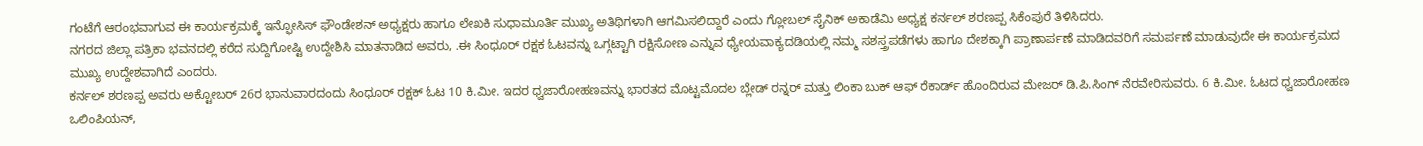ಗಂಟೆಗೆ ಆರಂಭವಾಗುವ ಈ ಕಾರ್ಯಕ್ರಮಕ್ಕೆ ಇನ್ಫೋಸಿಸ್ ಫೌಂಡೇಶನ್ ಅಧ್ಯಕ್ಷರು ಹಾಗೂ ಲೇಖಕಿ ಸುಧಾಮೂರ್ತಿ ಮುಖ್ಯ ಅತಿಥಿಗಳಾಗಿ ಆಗಮಿಸಲಿದ್ದಾರೆ ಎಂದು ಗ್ಲೋಬಲ್ ಸೈನಿಕ್ ಅಕಾಡೆಮಿ ಅಧ್ಯಕ್ಷ ಕರ್ನಲ್ ಶರಣಪ್ಪ ಸಿಕೆಂಪುರೆ ತಿಳಿಸಿದರು.
ನಗರದ ಜಿಲ್ಲಾ ಪತ್ರಿಕಾ ಭವನದಲ್ಲಿ ಕರೆದ ಸುದ್ದಿಗೋಷ್ಟಿ ಉದ್ದೇಶಿಸಿ ಮಾತನಾಡಿದ ಅವರು, .ಈ ಸಿಂಧೂರ್ ರಕ್ಷಕ ಓಟವನ್ನು ಒಗ್ಗಟ್ಟಾಗಿ ರಕ್ಷಿಸೋಣ ಎನ್ನುವ ಧ್ಯೇಯವಾಕ್ಯದಡಿಯಲ್ಲಿ ನಮ್ಮ ಸಶಸ್ತ್ರಪಡೆಗಳು ಹಾಗೂ ದೇಶಕ್ಕಾಗಿ ಪ್ರಾಣಾರ್ಪಣೆ ಮಾಡಿದವರಿಗೆ ಸಮರ್ಪಣೆ ಮಾಡುವುದೇ ಈ ಕಾರ್ಯಕ್ರಮದ ಮುಖ್ಯ ಉದ್ದೇಶವಾಗಿದೆ ಎಂದರು.
ಕರ್ನಲ್ ಶರಣಪ್ಪ ಅವರು ಅಕ್ಟೋಬರ್ 26ರ ಭಾನುವಾರದಂದು ಸಿಂಧೂರ್ ರಕ್ಷಕ್ ಓಟ 10 ಕಿ.ಮೀ. ಇದರ ಧ್ವಜಾರೋಹಣವನ್ನು ಭಾರತದ ಮೊಟ್ಟಮೊದಲ ಬ್ಲೇಡ್ ರನ್ನರ್ ಮತ್ತು ಲಿಂಕಾ ಬುಕ್ ಆಫ್ ರೆಕಾರ್ಡ್ ಹೊಂದಿರುವ ಮೇಜರ್ ಡಿ.ಪಿ.ಸಿಂಗ್ ನೆರವೇರಿಸುವರು. 6 ಕಿ.ಮೀ. ಓಟದ ಧ್ವಜಾರೋಹಣ ಒಲಿಂಪಿಯನ್,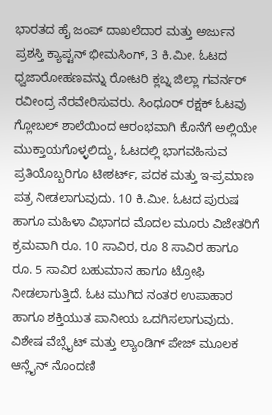ಭಾರತದ ಹೈ ಜಂಪ್ ದಾಖಲೆದಾರ ಮತ್ತು ಅರ್ಜುನ ಪ್ರಶಸ್ತಿ ಕ್ಯಾಪ್ಟನ್ ಭೀಮಸಿಂಗ್, 3 ಕಿ.ಮೀ. ಓಟದ ಧ್ವಜಾರೋಹಣವನ್ನು ರೋಟರಿ ಕ್ಲಬ್ನ ಜಿಲ್ಲಾ ಗವರ್ನರ್ ರವೀಂದ್ರ ನೆರವೇರಿಸುವರು. ಸಿಂಧೂರ್ ರಕ್ಷಕ್ ಓಟವು ಗ್ಲೋಬಲ್ ಶಾಲೆಯಿಂದ ಆರಂಭವಾಗಿ ಕೊನೆಗೆ ಅಲ್ಲಿಯೇ ಮುಕ್ತಾಯಗೊಳ್ಳಲಿದ್ದು, ಓಟದಲ್ಲಿ ಭಾಗವಹಿಸುವ ಪ್ರತಿಯೊಬ್ಬರಿಗೂ ಟೀಶರ್ಟ್, ಪದಕ ಮತ್ತು ಇ-ಪ್ರಮಾಣ ಪತ್ರ ನೀಡಲಾಗುವುದು. 10 ಕಿ.ಮೀ. ಓಟದ ಪುರುಷ ಹಾಗೂ ಮಹಿಳಾ ವಿಭಾಗದ ಮೊದಲ ಮೂರು ವಿಜೇತರಿಗೆ ಕ್ರಮವಾಗಿ ರೂ. 10 ಸಾವಿರ, ರೂ 8 ಸಾವಿರ ಹಾಗೂ ರೂ. 5 ಸಾವಿರ ಬಹುಮಾನ ಹಾಗೂ ಟ್ರೋಫಿ ನೀಡಲಾಗುತ್ತಿದೆ. ಓಟ ಮುಗಿದ ನಂತರ ಉಪಾಹಾರ ಹಾಗೂ ಶಕ್ತಿಯುತ ಪಾನೀಯ ಒದಗಿಸಲಾಗುವುದು. ವಿಶೇಷ ವೆಬ್ಸೈಟ್ ಮತ್ತು ಲ್ಯಾಂಡಿಗ್ ಪೇಜ್ ಮೂಲಕ ಆನ್ಲೈನ್ ನೊಂದಣಿ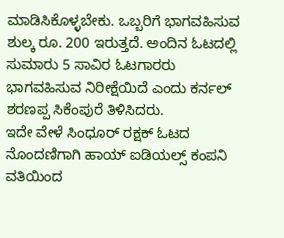ಮಾಡಿಸಿಕೊಳ್ಳಬೇಕು. ಒಬ್ಬರಿಗೆ ಭಾಗವಹಿಸುವ ಶುಲ್ಕ ರೂ. 200 ಇರುತ್ತದೆ. ಅಂದಿನ ಓಟದಲ್ಲಿ ಸುಮಾರು 5 ಸಾವಿರ ಓಟಗಾರರು ಭಾಗವಹಿಸುವ ನಿರೀಕ್ಷೆಯಿದೆ ಎಂದು ಕರ್ನಲ್ ಶರಣಪ್ಪ ಸಿಕೆಂಪುರೆ ತಿಳಿಸಿದರು.
ಇದೇ ವೇಳೆ ಸಿಂಧೂರ್ ರಕ್ಷಕ್ ಓಟದ ನೊಂದಣಿಗಾಗಿ ಹಾಯ್ ಐಡಿಯಲ್ಸ್ ಕಂಪನಿ ವತಿಯಿಂದ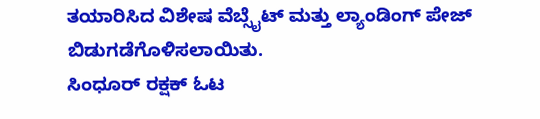ತಯಾರಿಸಿದ ವಿಶೇಷ ವೆಬ್ಸೈಟ್ ಮತ್ತು ಲ್ಯಾಂಡಿಂಗ್ ಪೇಜ್ ಬಿಡುಗಡೆಗೊಳಿಸಲಾಯಿತು.
ಸಿಂಧೂರ್ ರಕ್ಷಕ್ ಓಟ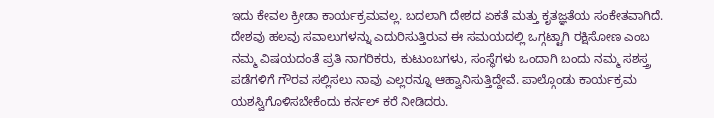ಇದು ಕೇವಲ ಕ್ರೀಡಾ ಕಾರ್ಯಕ್ರಮವಲ್ಲ. ಬದಲಾಗಿ ದೇಶದ ಏಕತೆ ಮತ್ತು ಕೃತಜ್ಞತೆಯ ಸಂಕೇತವಾಗಿದೆ. ದೇಶವು ಹಲವು ಸವಾಲುಗಳನ್ನು ಎದುರಿಸುತ್ತಿರುವ ಈ ಸಮಯದಲ್ಲಿ ಒಗ್ಗಟ್ಟಾಗಿ ರಕ್ಷಿಸೋಣ ಎಂಬ ನಮ್ಮ ವಿಷಯದಂತೆ ಪ್ರತಿ ನಾಗರಿಕರು, ಕುಟುಂಬಗಳು, ಸಂಸ್ಥೆಗಳು ಒಂದಾಗಿ ಬಂದು ನಮ್ಮ ಸಶಸ್ತ್ರ ಪಡೆಗಳಿಗೆ ಗೌರವ ಸಲ್ಲಿಸಲು ನಾವು ಎಲ್ಲರನ್ನೂ ಆಹ್ವಾನಿಸುತ್ತಿದ್ದೇವೆ. ಪಾಲ್ಗೊಂಡು ಕಾರ್ಯಕ್ರಮ ಯಶಸ್ವಿಗೊಳಿಸಬೇಕೆಂದು ಕರ್ನಲ್ ಕರೆ ನೀಡಿದರು.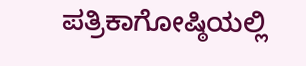ಪತ್ರಿಕಾಗೋಷ್ಠಿಯಲ್ಲಿ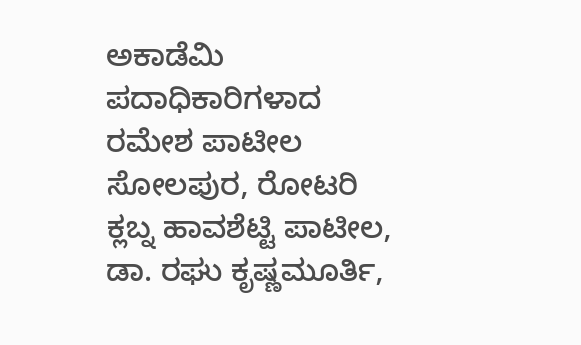ಅಕಾಡೆಮಿ ಪದಾಧಿಕಾರಿಗಳಾದ ರಮೇಶ ಪಾಟೀಲ ಸೋಲಪುರ, ರೋಟರಿ ಕ್ಲಬ್ನ ಹಾವಶೆಟ್ಟಿ ಪಾಟೀಲ, ಡಾ. ರಘು ಕೃಷ್ಣಮೂರ್ತಿ,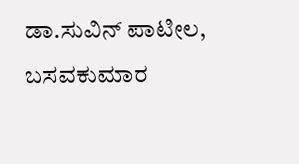ಡಾ.ಸುವಿನ್ ಪಾಟೀಲ, ಬಸವಕುಮಾರ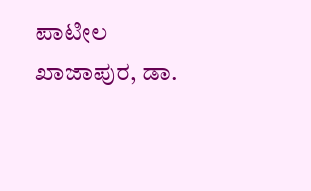ಪಾಟೀಲ ಖಾಜಾಪುರ, ಡಾ.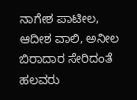ನಾಗೇಶ ಪಾಟೀಲ, ಆದೀಶ ವಾಲಿ, ಅನೀಲ ಬಿರಾದಾರ ಸೇರಿದಂತೆ ಹಲವರು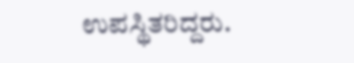ಉಪಸ್ಥಿತರಿದ್ದರು.